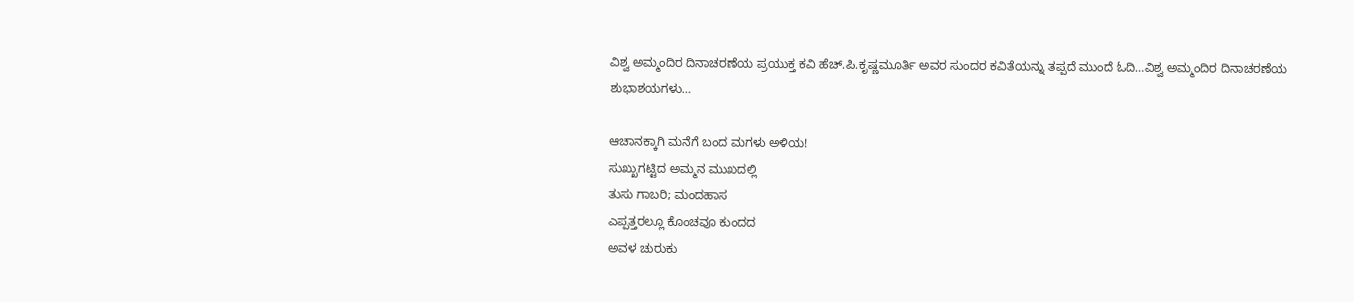ವಿಶ್ವ ಅಮ್ಮಂದಿರ ದಿನಾಚರಣೆಯ ಪ್ರಯುಕ್ತ ಕವಿ ಹೆಚ್.ಪಿ.ಕೃಷ್ಣಮೂರ್ತಿ ಅವರ ಸುಂದರ ಕವಿತೆಯನ್ನು ತಪ್ಪದೆ ಮುಂದೆ ಓದಿ…ವಿಶ್ವ ಅಮ್ಮಂದಿರ ದಿನಾಚರಣೆಯ ಶುಭಾಶಯಗಳು…

ಆಚಾನಕ್ಕಾಗಿ ಮನೆಗೆ ಬಂದ ಮಗಳು ಅಳಿಯ!
ಸುಖ್ಖುಗಟ್ಟಿದ ಅಮ್ಮನ ಮುಖದಲ್ಲಿ
ತುಸು ಗಾಬರಿ; ಮಂದಹಾಸ
ಎಪ್ಪತ್ತರಲ್ಲೂ ಕೊಂಚವೂ ಕುಂದದ
ಅವಳ ಚುರುಕು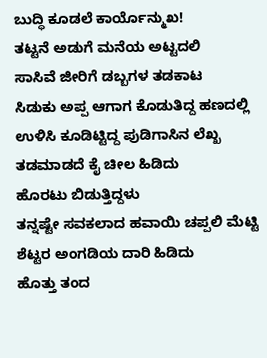ಬುದ್ಧಿ ಕೂಡಲೆ ಕಾರ್ಯೊನ್ಮುಖ!
ತಟ್ಟನೆ ಅಡುಗೆ ಮನೆಯ ಅಟ್ಟದಲಿ
ಸಾಸಿವೆ ಜೀರಿಗೆ ಡಬ್ಬಗಳ ತಡಕಾಟ
ಸಿಡುಕು ಅಪ್ಪ ಆಗಾಗ ಕೊಡುತಿದ್ದ ಹಣದಲ್ಲಿ
ಉಳಿಸಿ ಕೂಡಿಟ್ಟಿದ್ದ ಪುಡಿಗಾಸಿನ ಲೆಖ್ಖ
ತಡಮಾಡದೆ ಕೈ ಚೀಲ ಹಿಡಿದು
ಹೊರಟು ಬಿಡುತ್ತಿದ್ದಳು
ತನ್ನಷ್ಟೇ ಸವಕಲಾದ ಹವಾಯಿ ಚಪ್ಪಲಿ ಮೆಟ್ಟಿ
ಶೆಟ್ಟರ ಅಂಗಡಿಯ ದಾರಿ ಹಿಡಿದು
ಹೊತ್ತು ತಂದ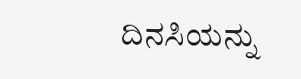ದಿನಸಿಯನ್ನು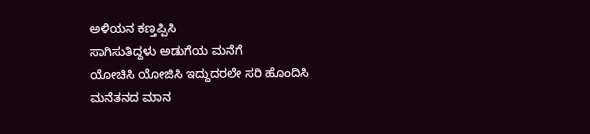ಅಳಿಯನ ಕಣ್ತಪ್ಪಿಸಿ
ಸಾಗಿಸುತಿದ್ದಳು ಅಡುಗೆಯ ಮನೆಗೆ
ಯೋಚಿಸಿ ಯೋಜಿಸಿ ಇದ್ದುದರಲೇ ಸರಿ ಹೊಂದಿಸಿ
ಮನೆತನದ ಮಾನ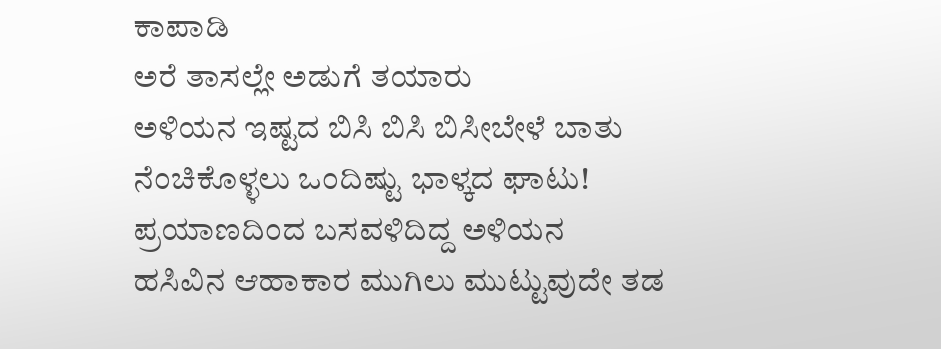ಕಾಪಾಡಿ
ಅರೆ ತಾಸಲ್ಲೇ ಅಡುಗೆ ತಯಾರು
ಅಳಿಯನ ಇಷ್ಟದ ಬಿಸಿ ಬಿಸಿ ಬಿಸೀಬೇಳೆ ಬಾತು
ನೆಂಚಿಕೊಳ್ಳಲು ಒಂದಿಷ್ಟು ಭಾಳ್ಕದ ಘಾಟು!
ಪ್ರಯಾಣದಿಂದ ಬಸವಳಿದಿದ್ದ ಅಳಿಯನ
ಹಸಿವಿನ ಆಹಾಕಾರ ಮುಗಿಲು ಮುಟ್ಟುವುದೇ ತಡ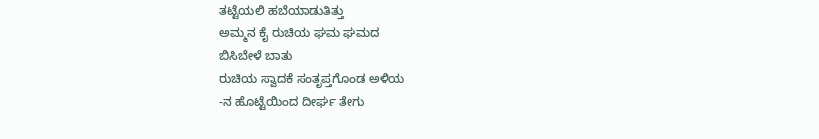ತಟ್ಟೆಯಲಿ ಹಬೆಯಾಡುತಿತ್ತು
ಅಮ್ಮನ ಕೈ ರುಚಿಯ ಘಮ ಘಮದ
ಬಿಸಿಬೇಳೆ ಬಾತು
ರುಚಿಯ ಸ್ವಾದಕೆ ಸಂತೃಪ್ತಗೊಂಡ ಅಳಿಯ
-ನ ಹೊಟ್ಟೆಯಿಂದ ದೀರ್ಘ ತೇಗು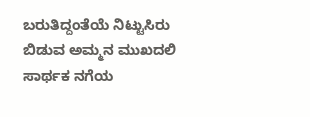ಬರುತಿದ್ದಂತೆಯೆ ನಿಟ್ಟುಸಿರು ಬಿಡುವ ಅಮ್ಮನ ಮುಖದಲಿ
ಸಾರ್ಥಕ ನಗೆಯ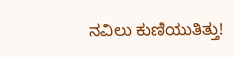ನವಿಲು ಕುಣಿಯುತಿತ್ತು!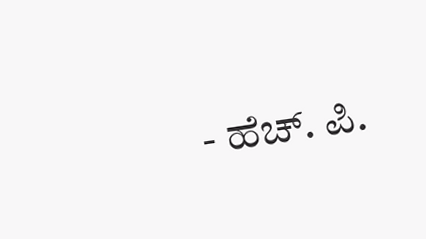- ಹೆಚ್. ಪಿ.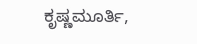ಕೃಷ್ಣಮೂರ್ತಿ,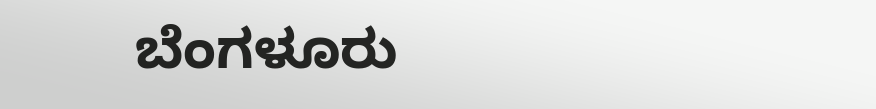ಬೆಂಗಳೂರು